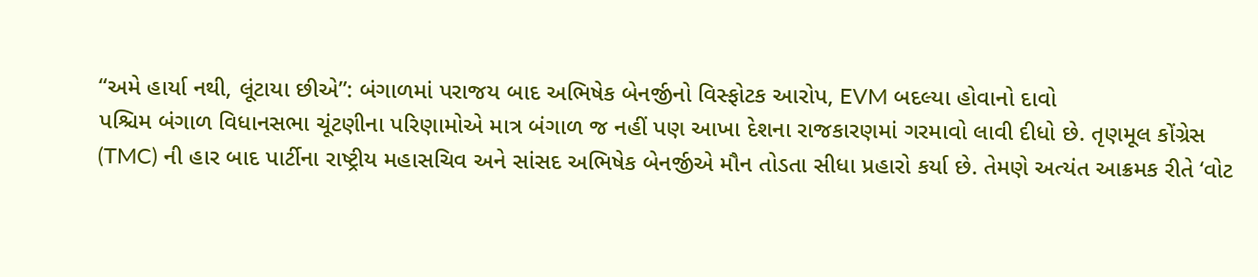“અમે હાર્યા નથી, લૂંટાયા છીએ”: બંગાળમાં પરાજય બાદ અભિષેક બેનર્જીનો વિસ્ફોટક આરોપ, EVM બદલ્યા હોવાનો દાવો
પશ્ચિમ બંગાળ વિધાનસભા ચૂંટણીના પરિણામોએ માત્ર બંગાળ જ નહીં પણ આખા દેશના રાજકારણમાં ગરમાવો લાવી દીધો છે. તૃણમૂલ કોંગ્રેસ (TMC) ની હાર બાદ પાર્ટીના રાષ્ટ્રીય મહાસચિવ અને સાંસદ અભિષેક બેનર્જીએ મૌન તોડતા સીધા પ્રહારો કર્યા છે. તેમણે અત્યંત આક્રમક રીતે ‘વોટ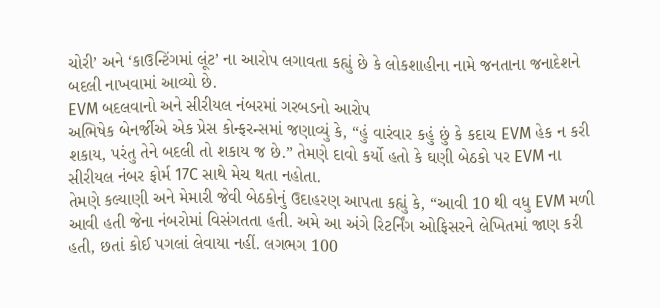ચોરી’ અને ‘કાઉન્ટિંગમાં લૂંટ’ ના આરોપ લગાવતા કહ્યું છે કે લોકશાહીના નામે જનતાના જનાદેશને બદલી નાખવામાં આવ્યો છે.
EVM બદલવાનો અને સીરીયલ નંબરમાં ગરબડનો આરોપ
અભિષેક બેનર્જીએ એક પ્રેસ કોન્ફરન્સમાં જણાવ્યું કે, “હું વારંવાર કહું છું કે કદાચ EVM હેક ન કરી શકાય, પરંતુ તેને બદલી તો શકાય જ છે.” તેમણે દાવો કર્યો હતો કે ઘણી બેઠકો પર EVM ના સીરીયલ નંબર ફોર્મ 17C સાથે મેચ થતા નહોતા.
તેમણે કલ્યાણી અને મેમારી જેવી બેઠકોનું ઉદાહરણ આપતા કહ્યું કે, “આવી 10 થી વધુ EVM મળી આવી હતી જેના નંબરોમાં વિસંગતતા હતી. અમે આ અંગે રિટર્નિંગ ઓફિસરને લેખિતમાં જાણ કરી હતી, છતાં કોઈ પગલાં લેવાયા નહીં. લગભગ 100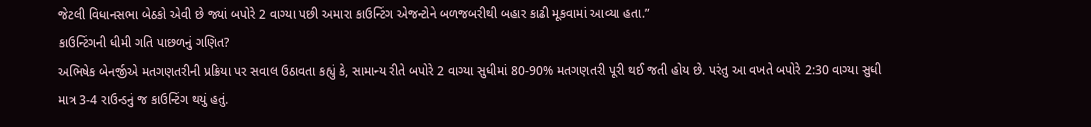જેટલી વિધાનસભા બેઠકો એવી છે જ્યાં બપોરે 2 વાગ્યા પછી અમારા કાઉન્ટિંગ એજન્ટોને બળજબરીથી બહાર કાઢી મૂકવામાં આવ્યા હતા.”
કાઉન્ટિંગની ધીમી ગતિ પાછળનું ગણિત?
અભિષેક બેનર્જીએ મતગણતરીની પ્રક્રિયા પર સવાલ ઉઠાવતા કહ્યું કે, સામાન્ય રીતે બપોરે 2 વાગ્યા સુધીમાં 80-90% મતગણતરી પૂરી થઈ જતી હોય છે. પરંતુ આ વખતે બપોરે 2:30 વાગ્યા સુધી માત્ર 3-4 રાઉન્ડનું જ કાઉન્ટિંગ થયું હતું.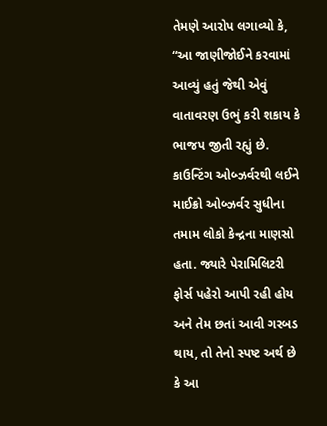તેમણે આરોપ લગાવ્યો કે, “આ જાણીજોઈને કરવામાં આવ્યું હતું જેથી એવું વાતાવરણ ઉભું કરી શકાય કે ભાજપ જીતી રહ્યું છે. કાઉન્ટિંગ ઓબ્ઝર્વરથી લઈને માઈક્રો ઓબ્ઝર્વર સુધીના તમામ લોકો કેન્દ્રના માણસો હતા. જ્યારે પેરામિલિટરી ફોર્સ પહેરો આપી રહી હોય અને તેમ છતાં આવી ગરબડ થાય, તો તેનો સ્પષ્ટ અર્થ છે કે આ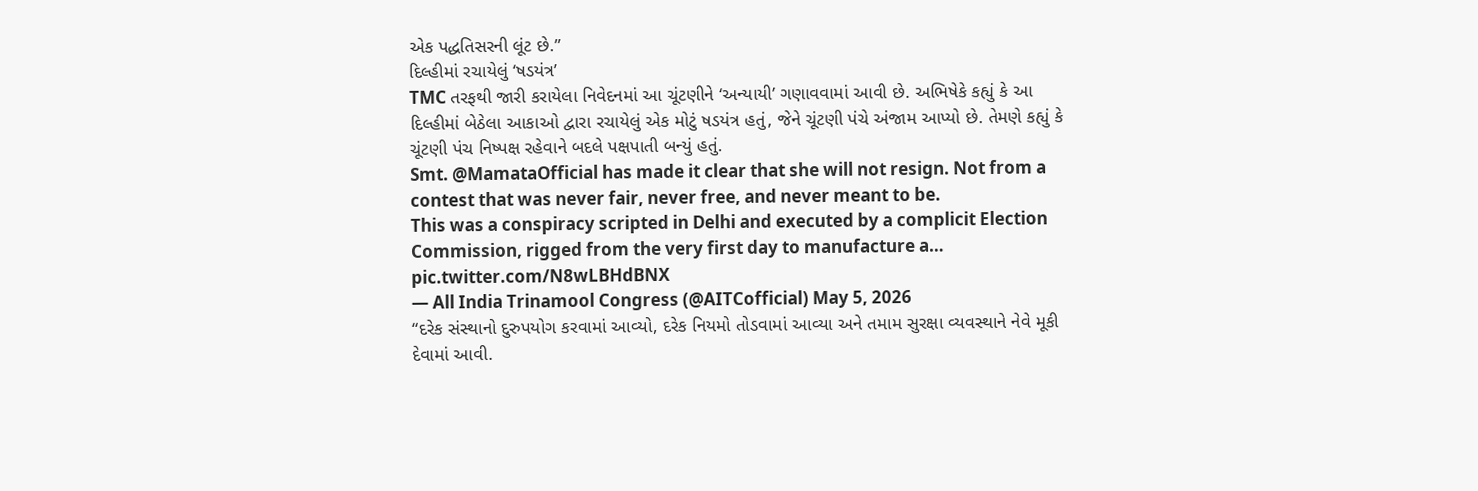એક પદ્ધતિસરની લૂંટ છે.”
દિલ્હીમાં રચાયેલું ‘ષડયંત્ર’
TMC તરફથી જારી કરાયેલા નિવેદનમાં આ ચૂંટણીને ‘અન્યાયી’ ગણાવવામાં આવી છે. અભિષેકે કહ્યું કે આ દિલ્હીમાં બેઠેલા આકાઓ દ્વારા રચાયેલું એક મોટું ષડયંત્ર હતું, જેને ચૂંટણી પંચે અંજામ આપ્યો છે. તેમણે કહ્યું કે ચૂંટણી પંચ નિષ્પક્ષ રહેવાને બદલે પક્ષપાતી બન્યું હતું.
Smt. @MamataOfficial has made it clear that she will not resign. Not from a contest that was never fair, never free, and never meant to be.
This was a conspiracy scripted in Delhi and executed by a complicit Election Commission, rigged from the very first day to manufacture a… pic.twitter.com/N8wLBHdBNX
— All India Trinamool Congress (@AITCofficial) May 5, 2026
“દરેક સંસ્થાનો દુરુપયોગ કરવામાં આવ્યો, દરેક નિયમો તોડવામાં આવ્યા અને તમામ સુરક્ષા વ્યવસ્થાને નેવે મૂકી દેવામાં આવી.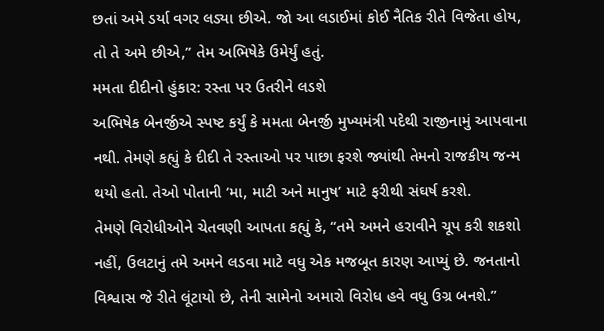છતાં અમે ડર્યા વગર લડ્યા છીએ. જો આ લડાઈમાં કોઈ નૈતિક રીતે વિજેતા હોય, તો તે અમે છીએ,” તેમ અભિષેકે ઉમેર્યું હતું.
મમતા દીદીનો હુંકાર: રસ્તા પર ઉતરીને લડશે
અભિષેક બેનર્જીએ સ્પષ્ટ કર્યું કે મમતા બેનર્જી મુખ્યમંત્રી પદેથી રાજીનામું આપવાના નથી. તેમણે કહ્યું કે દીદી તે રસ્તાઓ પર પાછા ફરશે જ્યાંથી તેમનો રાજકીય જન્મ થયો હતો. તેઓ પોતાની ‘મા, માટી અને માનુષ’ માટે ફરીથી સંઘર્ષ કરશે.
તેમણે વિરોધીઓને ચેતવણી આપતા કહ્યું કે, “તમે અમને હરાવીને ચૂપ કરી શકશો નહીં, ઉલટાનું તમે અમને લડવા માટે વધુ એક મજબૂત કારણ આપ્યું છે. જનતાનો વિશ્વાસ જે રીતે લૂંટાયો છે, તેની સામેનો અમારો વિરોધ હવે વધુ ઉગ્ર બનશે.”